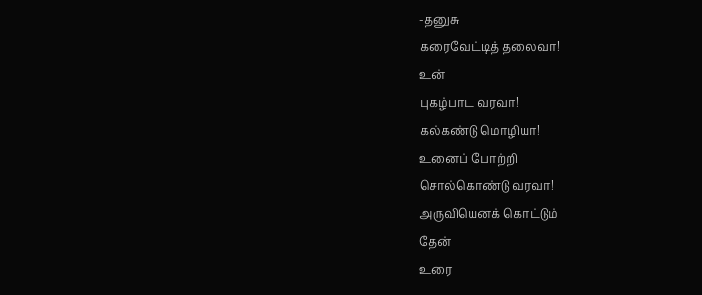-தனுசு
கரைவேட்டித் தலைவா!
உன்
புகழ்பாட வரவா!
கல்கண்டு மொழியா!
உனைப் போற்றி
சொல்கொண்டு வரவா!
அருவியெனக் கொட்டும்
தேன்
உரை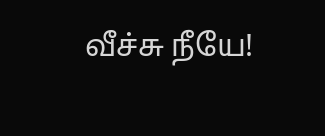வீச்சு நீயே!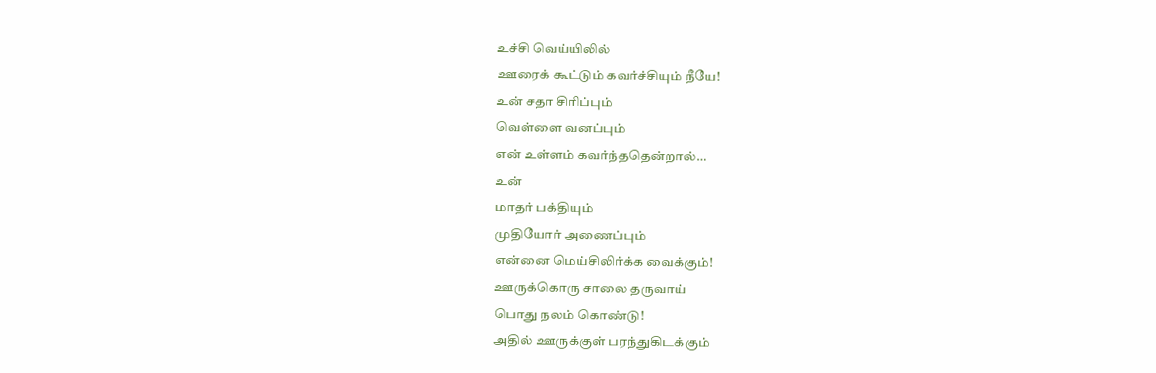உச்சி வெய்யிலில்
ஊரைக் கூட்டும் கவர்ச்சியும் நீயே!
உன் சதா சிரிப்பும்
வெள்ளை வனப்பும்
என் உள்ளம் கவர்ந்ததென்றால்…
உன்
மாதர் பக்தியும்
முதியோர் அணைப்பும்
என்னை மெய்சிலிர்க்க வைக்கும்!
ஊருக்கொரு சாலை தருவாய்
பொது நலம் கொண்டு!
அதில் ஊருக்குள் பரந்துகிடக்கும்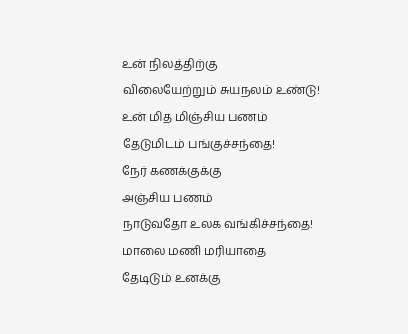உன் நிலத்திற்கு
விலையேற்றும் சுயநலம் உண்டு!
உன் மித மிஞ்சிய பணம்
தேடுமிடம் பங்குச்சந்தை!
நேர் கணக்குக்கு
அஞ்சிய பணம்
நாடுவதோ உலக வங்கிச்சந்தை!
மாலை மணி மரியாதை
தேடிடும் உனக்கு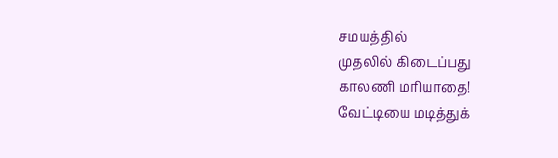சமயத்தில்
முதலில் கிடைப்பது
காலணி மரியாதை!
வேட்டியை மடித்துக்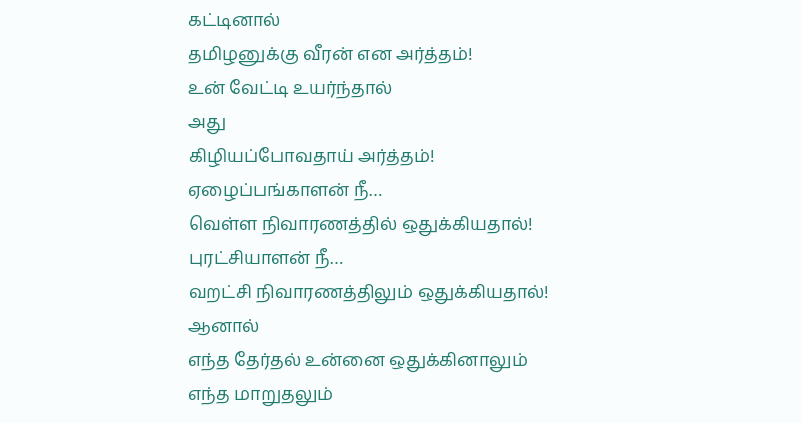கட்டினால்
தமிழனுக்கு வீரன் என அர்த்தம்!
உன் வேட்டி உயர்ந்தால்
அது
கிழியப்போவதாய் அர்த்தம்!
ஏழைப்பங்காளன் நீ…
வெள்ள நிவாரணத்தில் ஒதுக்கியதால்!
புரட்சியாளன் நீ…
வறட்சி நிவாரணத்திலும் ஒதுக்கியதால்!
ஆனால்
எந்த தேர்தல் உன்னை ஒதுக்கினாலும்
எந்த மாறுதலும்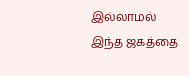இல்லாமல்
இந்த ஜகத்தை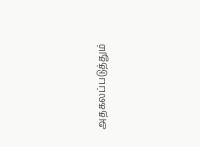அதகலப்படுத்தும்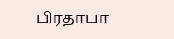பிரதாபா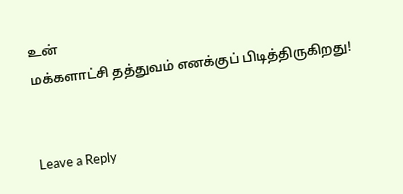உன்
மக்களாட்சி தத்துவம் எனக்குப் பிடித்திருகிறது!


Leave a Reply